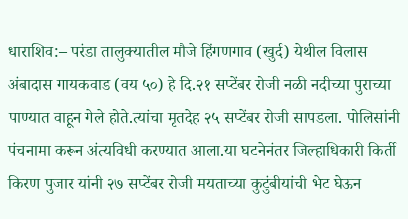धाराशिव:– परंडा तालुक्यातील मौजे हिंगणगाव (खुर्द) येथील विलास अंबादास गायकवाड (वय ५०) हे दि.२१ सप्टेंबर रोजी नळी नदीच्या पुराच्या पाण्यात वाहून गेले होते.त्यांचा मृतदेह २५ सप्टेंबर रोजी सापडला. पोलिसांनी पंचनामा करून अंत्यविधी करण्यात आला.या घटनेनंतर जिल्हाधिकारी किर्ती किरण पुजार यांनी २७ सप्टेंबर रोजी मयताच्या कुटुंबीयांची भेट घेऊन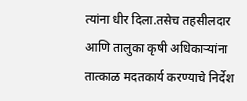त्यांना धीर दिला.तसेच तहसीलदार आणि तालुका कृषी अधिकाऱ्यांना तात्काळ मदतकार्य करण्याचे निर्देश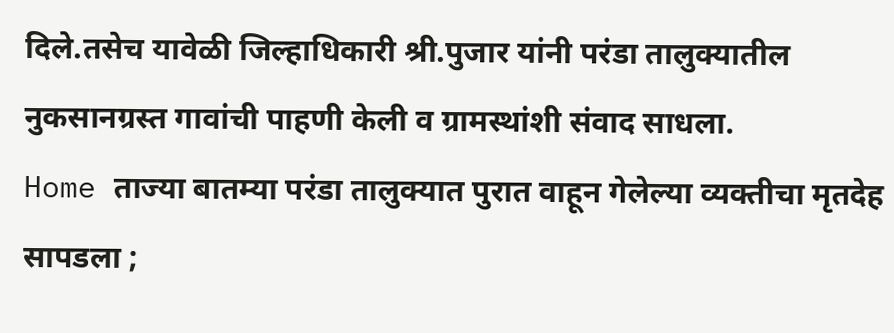दिले.तसेच यावेळी जिल्हाधिकारी श्री.पुजार यांनी परंडा तालुक्यातील नुकसानग्रस्त गावांची पाहणी केली व ग्रामस्थांशी संवाद साधला.
Home ताज्या बातम्या परंडा तालुक्यात पुरात वाहून गेलेल्या व्यक्तीचा मृतदेह सापडला ;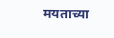मयताच्या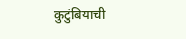कुटुंबियाची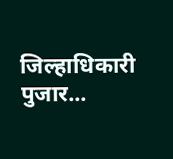जिल्हाधिकारी पुजार...